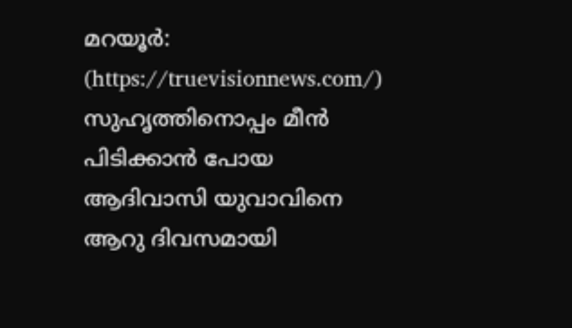മറയൂർ: (https://truevisionnews.com/) സുഹൃത്തിനൊപ്പം മീൻ പിടിക്കാൻ പോയ ആദിവാസി യുവാവിനെ ആറു ദിവസമായി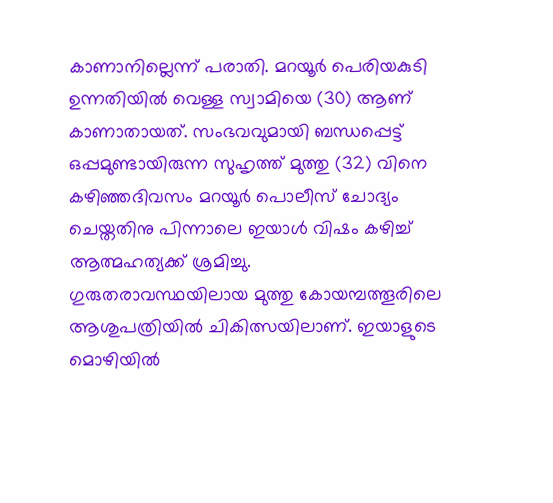കാണാനില്ലെന്ന് പരാതി. മറയൂർ പെരിയകുടി ഉന്നതിയിൽ വെള്ള സ്വാമിയെ (30) ആണ് കാണാതായത്. സംഭവവുമായി ബന്ധപ്പെട്ട് ഒപ്പമുണ്ടായിരുന്ന സുഹൃത്ത് മുത്തു (32) വിനെ കഴിഞ്ഞദിവസം മറയൂർ പൊലീസ് ചോദ്യം ചെയ്തതിനു പിന്നാലെ ഇയാൾ വിഷം കഴിച്ച് ആത്മഹത്യക്ക് ശ്രമിച്ചു.
ഗുരുതരാവസ്ഥയിലായ മുത്തു കോയമ്പത്തൂരിലെ ആശുപത്രിയിൽ ചികിത്സയിലാണ്. ഇയാളുടെ മൊഴിയിൽ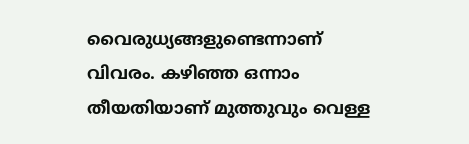വൈരുധ്യങ്ങളുണ്ടെന്നാണ് വിവരം. കഴിഞ്ഞ ഒന്നാം തീയതിയാണ് മുത്തുവും വെള്ള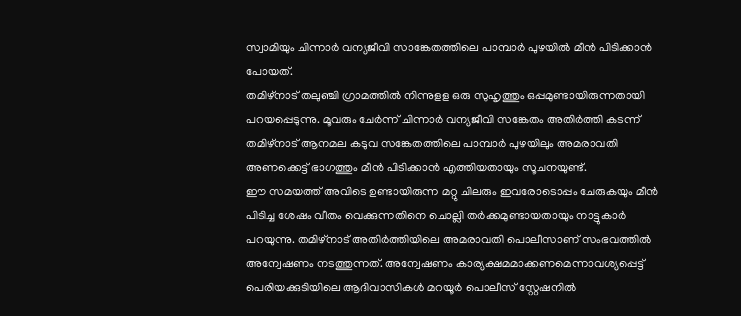സ്വാമിയും ചിന്നാർ വന്യജീവി സാങ്കേതത്തിലെ പാമ്പാർ പുഴയിൽ മീൻ പിടിക്കാൻ പോയത്.
തമിഴ്നാട് തലുഞ്ചി ഗ്രാമത്തിൽ നിന്നുളള ഒരു സുഹൃത്തും ഒപ്പമുണ്ടായിരുന്നതായി പറയപ്പെടുന്നു. മൂവരും ചേർന്ന് ചിന്നാർ വന്യജീവി സങ്കേതം അതിർത്തി കടന്ന് തമിഴ്നാട് ആനമല കടുവ സങ്കേതത്തിലെ പാമ്പാർ പുഴയിലും അമരാവതി അണക്കെട്ട് ഭാഗത്തും മീൻ പിടിക്കാൻ എത്തിയതായും സൂചനയുണ്ട്.
ഈ സമയത്ത് അവിടെ ഉണ്ടായിരുന്ന മറ്റു ചിലരും ഇവരോടൊപ്പം ചേരുകയും മീൻ പിടിച്ച ശേഷം വീതം വെക്കുന്നതിനെ ചൊല്ലി തർക്കമുണ്ടായതായും നാട്ടുകാർ പറയുന്നു. തമിഴ്നാട് അതിർത്തിയിലെ അമരാവതി പൊലീസാണ് സംഭവത്തിൽ അന്വേഷണം നടത്തുന്നത്. അന്വേഷണം കാര്യക്ഷമമാക്കണമെന്നാവശ്യപ്പെട്ട് പെരിയക്കുടിയിലെ ആദിവാസികൾ മറയൂർ പൊലീസ് സ്റ്റേഷനിൽ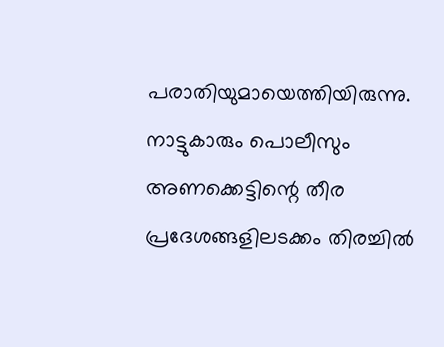പരാതിയുമായെത്തിയിരുന്നു. നാട്ടുകാരും പൊലീസും അണക്കെട്ടിന്റെ തീര പ്രദേശങ്ങളിലടക്കം തിരച്ചിൽ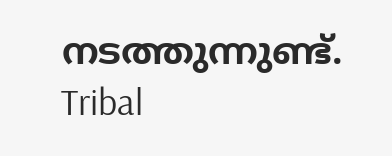നടത്തുന്നുണ്ട്.
Tribal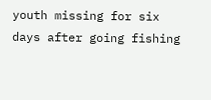youth missing for six days after going fishing